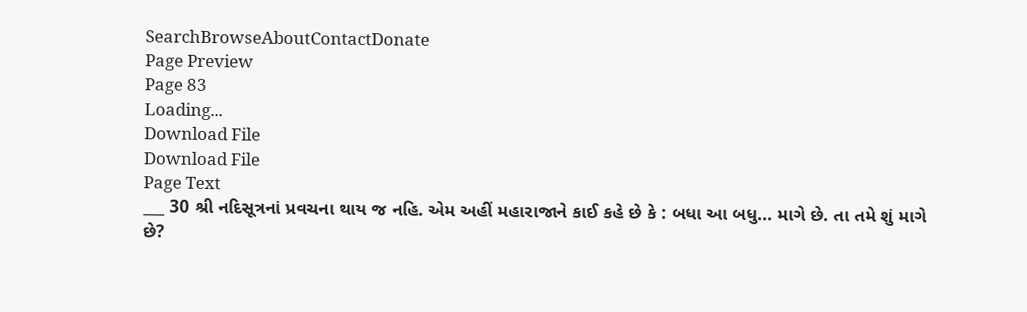SearchBrowseAboutContactDonate
Page Preview
Page 83
Loading...
Download File
Download File
Page Text
___ 30 શ્રી નદિસૂત્રનાં પ્રવચના થાય જ નહિ. એમ અહીં મહારાજાને કાઈ કહે છે કે : બધા આ બધુ... માગે છે. તા તમે શું માગે છે?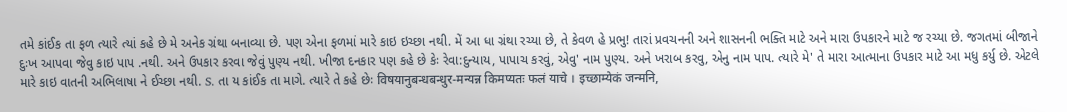તમે કાંઈક તા ફળ ત્યારે ત્યાં કહે છે મે અનેક ગ્રંથા બનાવ્યા છે. પણ એના ફળમાં મારે કાઇ ઇચ્છા નથી. મેં આ ધા ગ્રંથા રચ્યા છે, તે કેવળ હે પ્રભુ! તારાં પ્રવચનની અને શાસનની ભક્તિ માટે અને મારા ઉપકારને માટે જ રચ્યા છે. જગતમાં બીજાને દુઃખ આપવા જેવુ કાઇ પાપ .નથી. અને ઉપકાર કરવા જેવું પુણ્ય નથી. ખીજા દનકાર પણ કહે છે કેઃ રેવા:દુન્યાય, પાપાચ કરવું, એવુ' નામ પુણ્ય. અને ખરાબ કરવુ, એનુ નામ પાપ. ત્યારે મે' તે મારા આત્માના ઉપકાર માટે આ મધુ કર્યુ છે. એટલે મારે કાઇ વાતની અભિલાષા ને ઈચ્છા નથી. S. તા ય કાંઈક તા માગે. ત્યારે તે કહે છેઃ विषयानुबन्धबन्धुर-मन्यन्न किमप्यतः फलं याचे । इच्छाम्येकं जन्मनि,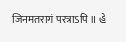जिनमतरागं परत्राऽपि ॥ હે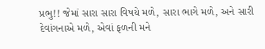પ્રભુ!! જેમાં સારા સારા વિષયે મળે, સારા ભાગે મળે, અને સારી દેવાંગનાએ મળે, એવાં ફળની મને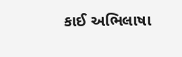કાઈ અભિલાષા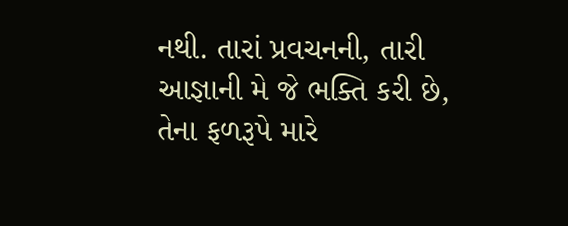નથી. તારાં પ્રવચનની, તારી આજ્ઞાની મે જે ભક્તિ કરી છે, તેના ફળરૂપે મારે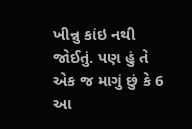ખીન્નુ કાંઇ નથી જોઈતું. પણ હું તે એક જ માગું છું કે 6 આ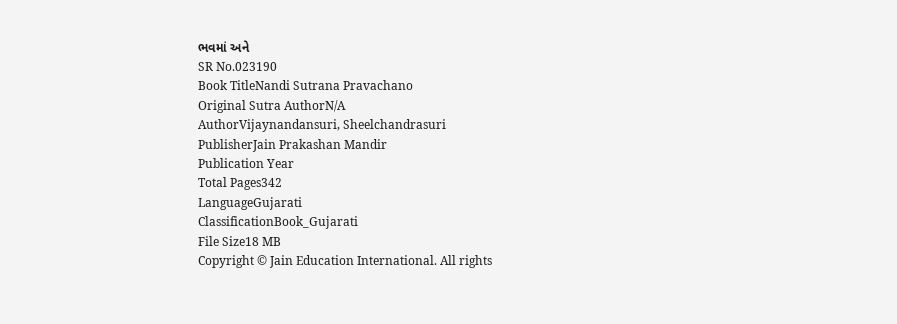ભવમાં અને
SR No.023190
Book TitleNandi Sutrana Pravachano
Original Sutra AuthorN/A
AuthorVijaynandansuri, Sheelchandrasuri
PublisherJain Prakashan Mandir
Publication Year
Total Pages342
LanguageGujarati
ClassificationBook_Gujarati
File Size18 MB
Copyright © Jain Education International. All rights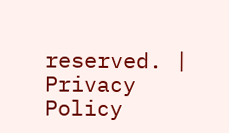reserved. | Privacy Policy